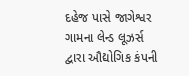દહેજ પાસે જાગેશ્વર ગામના લેન્ડ લૂઝર્સ દ્વારા ઔદ્યોગિક કંપની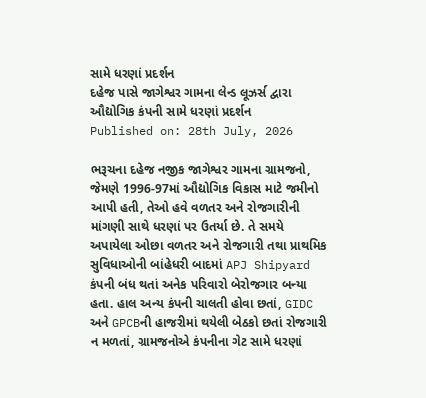સામે ધરણાં પ્રદર્શન
દહેજ પાસે જાગેશ્વર ગામના લેન્ડ લૂઝર્સ દ્વારા ઔદ્યોગિક કંપની સામે ધરણાં પ્રદર્શન
Published on: 28th July, 2026

ભરૂચના દહેજ નજીક જાગેશ્વર ગામના ગ્રામજનો, જેમણે 1996-97માં ઔદ્યોગિક વિકાસ માટે જમીનો આપી હતી, તેઓ હવે વળતર અને રોજગારીની માંગણી સાથે ધરણાં પર ઉતર્યા છે. તે સમયે અપાયેલા ઓછા વળતર અને રોજગારી તથા પ્રાથમિક સુવિધાઓની બાંહેધરી બાદમાં APJ Shipyard કંપની બંધ થતાં અનેક પરિવારો બેરોજગાર બન્યા હતા. હાલ અન્ય કંપની ચાલતી હોવા છતાં, GIDC અને GPCBની હાજરીમાં થયેલી બેઠકો છતાં રોજગારી ન મળતાં, ગ્રામજનોએ કંપનીના ગેટ સામે ધરણાં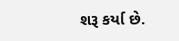શરૂ કર્યા છે.